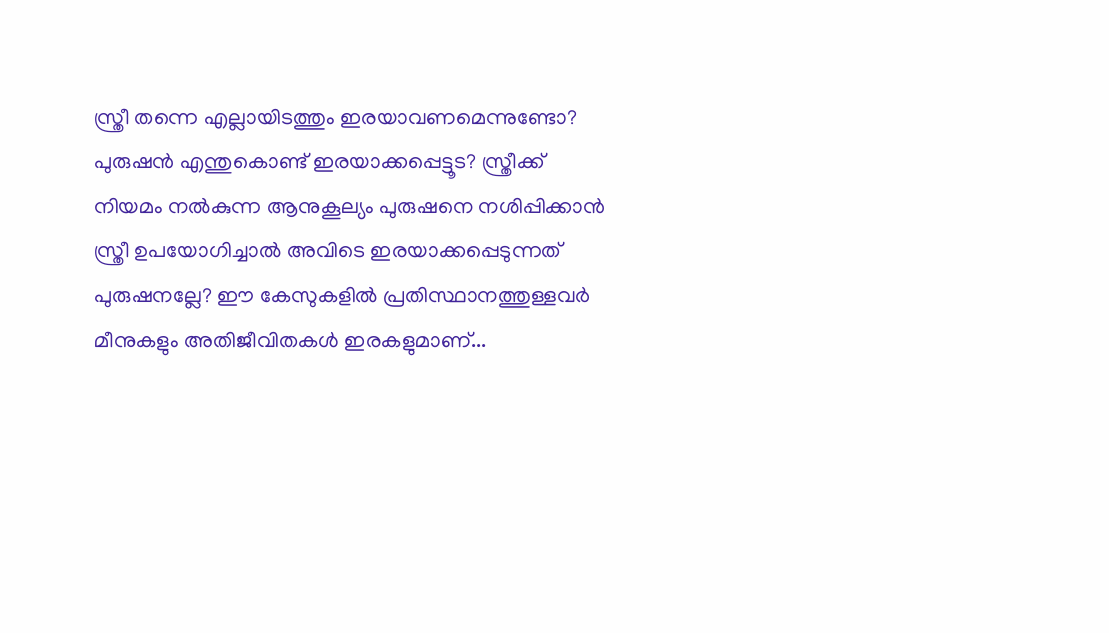സ്ത്രീ തന്നെ എല്ലായിടത്തും ഇരയാവണമെന്നുണ്ടോ? പുരുഷൻ എന്തുകൊണ്ട് ഇരയാക്കപ്പെട്ടൂട? സ്ത്രീക്ക് നിയമം നൽകുന്ന ആനുകൂല്യം പുരുഷനെ നശിപ്പിക്കാൻ സ്ത്രീ ഉപയോഗിച്ചാൽ അവിടെ ഇരയാക്കപ്പെടുന്നത് പുരുഷനല്ലേ? ഈ കേസുകളിൽ പ്രതിസ്ഥാനത്തുള്ളവർ മീനുകളും അതിജീവിതകൾ ഇരകളുമാണ്...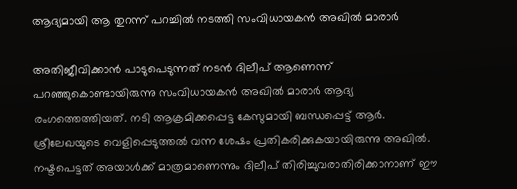ആദ്യമായി ആ തുറന്ന് പറച്ചിൽ നടത്തി സംവിധായകൻ അഖിൽ മാരാർ

അതിജീവിക്കാൻ പാടുപെടുന്നത് നടൻ ദിലീപ് ആണെന്ന് പറഞ്ഞുകൊണ്ടായിരുന്നു സംവിധായകൻ അഖിൽ മാരാർ ആദ്യ രംഗത്തെത്തിയത്. നടി ആക്രമിക്കപ്പെട്ട കേസുമായി ബന്ധപ്പെട്ട് ആർ. ശ്രീലേഖയുടെ വെളിപ്പെടുത്തൽ വന്ന ശേഷം പ്രതികരിക്കുകയായിരുന്നു അഖിൽ. നഷ്ടപെട്ടത് അയാൾക്ക് മാത്രമാണെന്നും ദിലീപ് തിരിച്ചുവരാതിരിക്കാനാണ് ഈ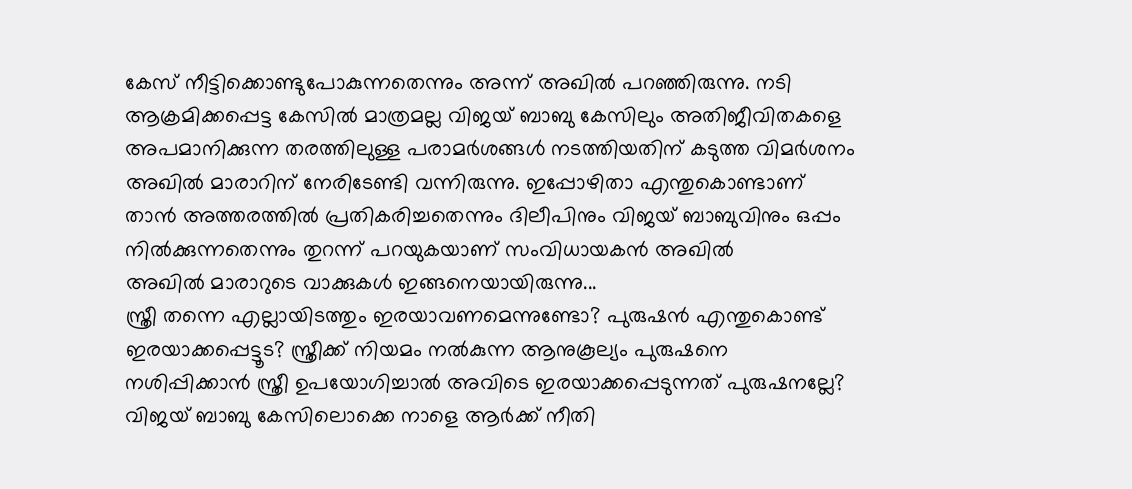കേസ് നീട്ടിക്കൊണ്ടുപോകുന്നതെന്നും അന്ന് അഖിൽ പറഞ്ഞിരുന്നു. നടി ആക്രമിക്കപ്പെട്ട കേസിൽ മാത്രമല്ല വിജയ് ബാബു കേസിലും അതിജീവിതകളെ അപമാനിക്കുന്ന തരത്തിലുള്ള പരാമർശങ്ങൾ നടത്തിയതിന് കടുത്ത വിമർശനം അഖിൽ മാരാറിന് നേരിടേണ്ടി വന്നിരുന്നു. ഇപ്പോഴിതാ എന്തുകൊണ്ടാണ് താൻ അത്തരത്തിൽ പ്രതികരിച്ചതെന്നും ദിലീപിനും വിജയ് ബാബുവിനും ഒപ്പം നിൽക്കുന്നതെന്നും തുറന്ന് പറയുകയാണ് സംവിധായകൻ അഖിൽ
അഖിൽ മാരാറുടെ വാക്കുകൾ ഇങ്ങനെയായിരുന്നു...
സ്ത്രീ തന്നെ എല്ലായിടത്തും ഇരയാവണമെന്നുണ്ടോ? പുരുഷൻ എന്തുകൊണ്ട് ഇരയാക്കപ്പെട്ടൂട? സ്ത്രീക്ക് നിയമം നൽകുന്ന ആനുകൂല്യം പുരുഷനെ നശിപ്പിക്കാൻ സ്ത്രീ ഉപയോഗിച്ചാൽ അവിടെ ഇരയാക്കപ്പെടുന്നത് പുരുഷനല്ലേ? വിജയ് ബാബു കേസിലൊക്കെ നാളെ ആർക്ക് നീതി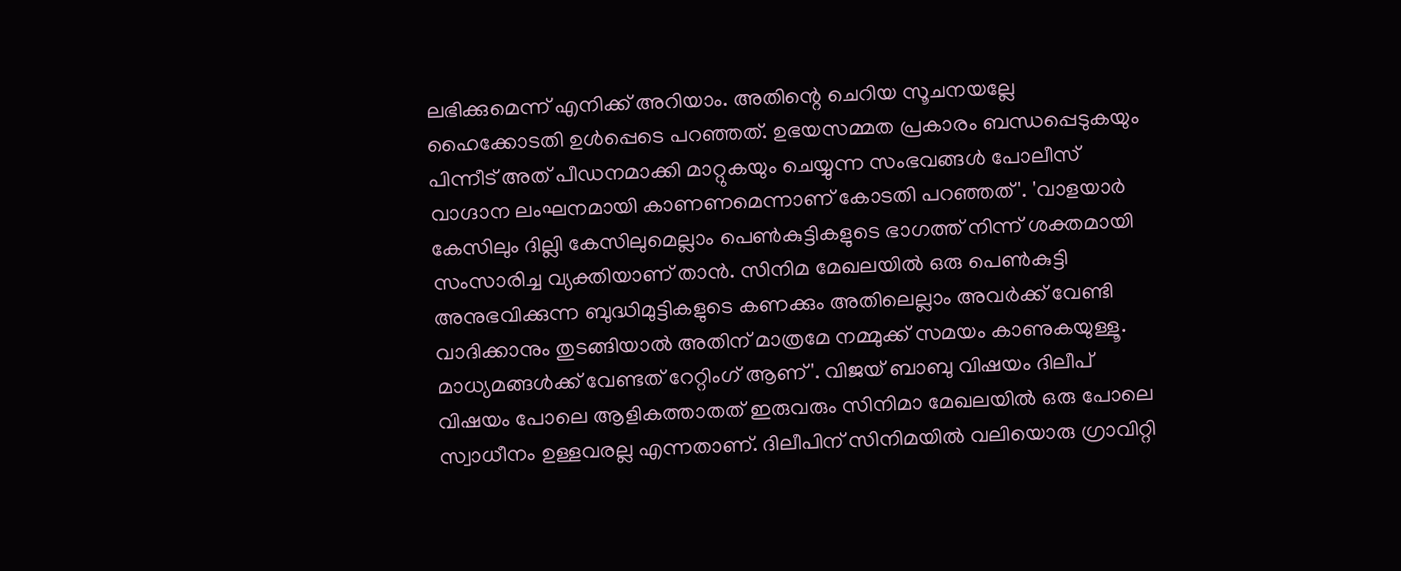ലഭിക്കുമെന്ന് എനിക്ക് അറിയാം. അതിന്റെ ചെറിയ സൂചനയല്ലേ ഹൈക്കോടതി ഉൾപ്പെടെ പറഞ്ഞത്. ഉഭയസമ്മത പ്രകാരം ബന്ധപ്പെടുകയും പിന്നീട് അത് പീഡനമാക്കി മാറ്റുകയും ചെയ്യുന്ന സംഭവങ്ങൾ പോലീസ് വാഗ്ദാന ലംഘനമായി കാണണമെന്നാണ് കോടതി പറഞ്ഞത്'. 'വാളയാർ കേസിലും ദില്ലി കേസിലുമെല്ലാം പെൺകുട്ടികളുടെ ഭാഗത്ത് നിന്ന് ശക്തമായി സംസാരിച്ച വ്യക്തിയാണ് താൻ. സിനിമ മേഖലയിൽ ഒരു പെൺകുട്ടി അനുഭവിക്കുന്ന ബുദ്ധിമുട്ടികളുടെ കണക്കും അതിലെല്ലാം അവർക്ക് വേണ്ടി വാദിക്കാനും തുടങ്ങിയാൽ അതിന് മാത്രമേ നമ്മുക്ക് സമയം കാണുകയുള്ളൂ. മാധ്യമങ്ങൾക്ക് വേണ്ടത് റേറ്റിംഗ് ആണ്'. വിജയ് ബാബു വിഷയം ദിലീപ് വിഷയം പോലെ ആളികത്താതത് ഇരുവരും സിനിമാ മേഖലയിൽ ഒരു പോലെ സ്വാധീനം ഉള്ളവരല്ല എന്നതാണ്. ദിലീപിന് സിനിമയിൽ വലിയൊരു ഗ്രാവിറ്റി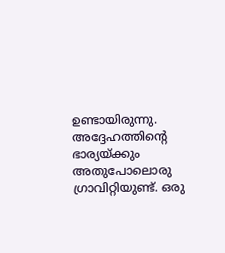ഉണ്ടായിരുന്നു. അദ്ദേഹത്തിന്റെ ഭാര്യയ്ക്കും അതുപോലൊരു ഗ്രാവിറ്റിയുണ്ട്. ഒരു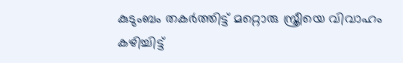കുടുംബം തകർത്തിട്ട് മറ്റൊരു സ്ത്രീയെ വിവാഹം കഴിച്ചിട്ട്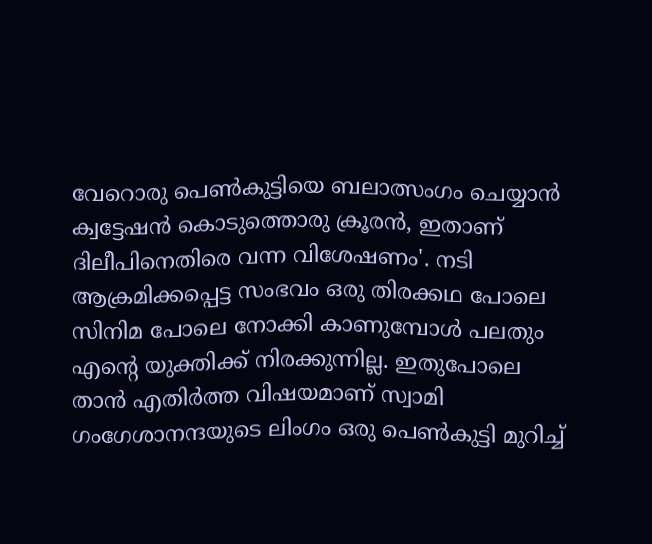വേറൊരു പെൺകുട്ടിയെ ബലാത്സംഗം ചെയ്യാൻ ക്വട്ടേഷൻ കൊടുത്തൊരു ക്രൂരൻ, ഇതാണ് ദിലീപിനെതിരെ വന്ന വിശേഷണം'. നടി ആക്രമിക്കപ്പെട്ട സംഭവം ഒരു തിരക്കഥ പോലെ സിനിമ പോലെ നോക്കി കാണുമ്പോൾ പലതും എന്റെ യുക്തിക്ക് നിരക്കുന്നില്ല. ഇതുപോലെ താൻ എതിർത്ത വിഷയമാണ് സ്വാമി ഗംഗേശാനന്ദയുടെ ലിംഗം ഒരു പെൺകുട്ടി മുറിച്ച്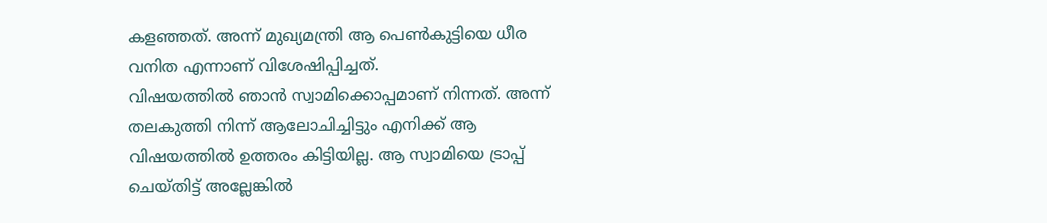കളഞ്ഞത്. അന്ന് മുഖ്യമന്ത്രി ആ പെൺകുട്ടിയെ ധീര വനിത എന്നാണ് വിശേഷിപ്പിച്ചത്.
വിഷയത്തിൽ ഞാൻ സ്വാമിക്കൊപ്പമാണ് നിന്നത്. അന്ന് തലകുത്തി നിന്ന് ആലോചിച്ചിട്ടും എനിക്ക് ആ വിഷയത്തിൽ ഉത്തരം കിട്ടിയില്ല. ആ സ്വാമിയെ ട്രാപ്പ് ചെയ്തിട്ട് അല്ലേങ്കിൽ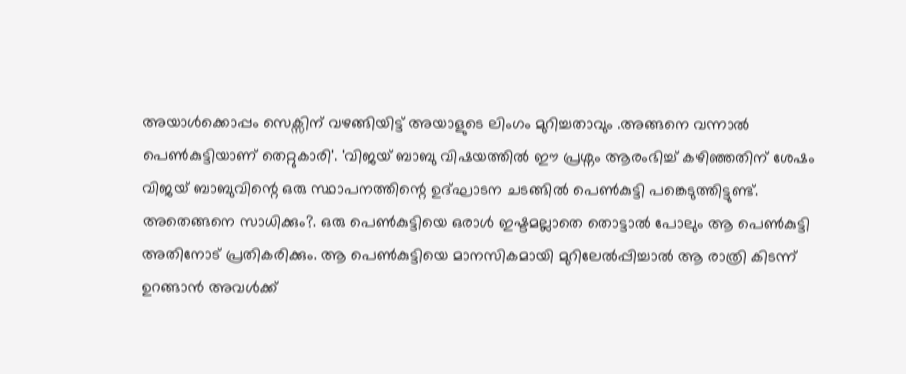അയാൾക്കൊപ്പം സെക്സിന് വഴങ്ങിയിട്ട് അയാളുടെ ലിംഗം മുറിച്ചതാവും .അങ്ങനെ വന്നാൽ പെൺകുട്ടിയാണ് തെറ്റുകാരി'. 'വിജയ് ബാബു വിഷയത്തിൽ ഈ പ്രശ്നം ആരംഭിച്ച് കഴിഞ്ഞതിന് ശേഷം വിജയ് ബാബുവിന്റെ ഒരു സ്ഥാപനത്തിന്റെ ഉദ്ഘാടന ചടങ്ങിൽ പെൺകുട്ടി പങ്കെടുത്തിട്ടുണ്ട്. അതെങ്ങനെ സാധിക്കും?. ഒരു പെൺകുട്ടിയെ ഒരാൾ ഇഷ്ടമല്ലാതെ തൊട്ടാൽ പോലും ആ പെൺകുട്ടി അതിനോട് പ്രതികരിക്കും. ആ പെൺകുട്ടിയെ മാനസികമായി മുറിലേൽപ്പിച്ചാൽ ആ രാത്രി കിടന്ന് ഉറങ്ങാൻ അവൾക്ക്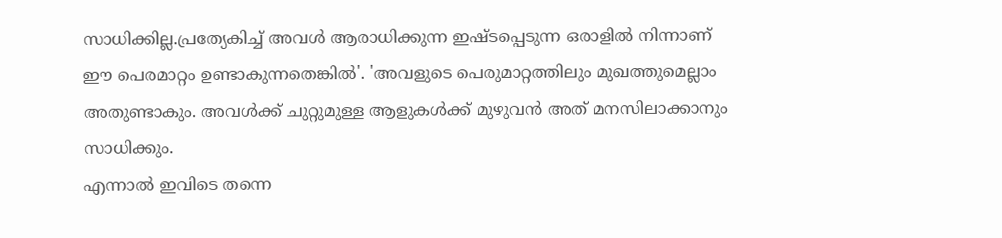സാധിക്കില്ല.പ്രത്യേകിച്ച് അവൾ ആരാധിക്കുന്ന ഇഷ്ടപ്പെടുന്ന ഒരാളിൽ നിന്നാണ് ഈ പെരമാറ്റം ഉണ്ടാകുന്നതെങ്കിൽ'. 'അവളുടെ പെരുമാറ്റത്തിലും മുഖത്തുമെല്ലാം അതുണ്ടാകും. അവൾക്ക് ചുറ്റുമുള്ള ആളുകൾക്ക് മുഴുവൻ അത് മനസിലാക്കാനും സാധിക്കും.
എന്നാൽ ഇവിടെ തന്നെ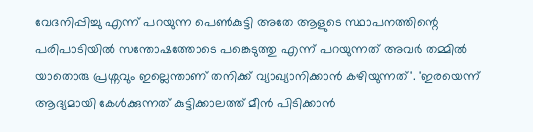വേദനിപ്പിച്ചു എന്ന് പറയുന്ന പെൺകുട്ടി അതേ ആളുടെ സ്ഥാപനത്തിന്റെ പരിപാടിയിൽ സന്തോഷത്തോടെ പങ്കെടുത്തു എന്ന് പറയുന്നത് അവർ തമ്മിൽ യാതൊരു പ്രശ്നവും ഇല്ലെന്താണ് തനിക്ക് വ്യാഖ്യാനിക്കാൻ കഴിയുന്നത്'. 'ഇരയെന്ന് ആദ്യമായി കേൾക്കുന്നത് കുട്ടിക്കാലത്ത് മീൻ പിടിക്കാൻ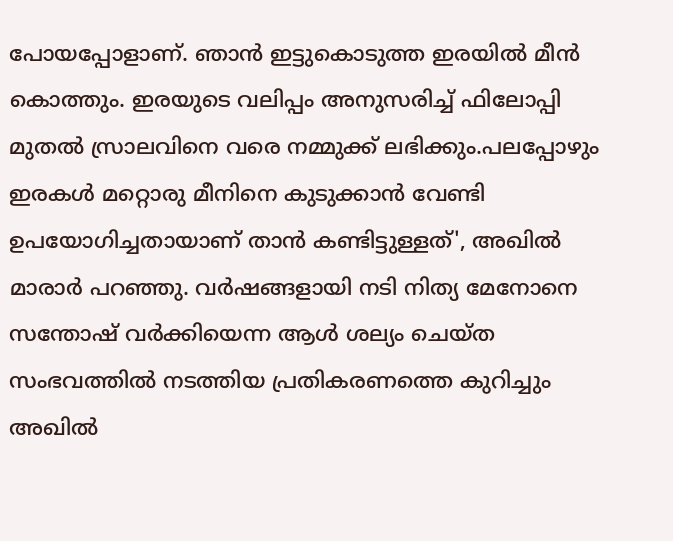പോയപ്പോളാണ്. ഞാൻ ഇട്ടുകൊടുത്ത ഇരയിൽ മീൻ കൊത്തും. ഇരയുടെ വലിപ്പം അനുസരിച്ച് ഫിലോപ്പി മുതൽ സ്രാലവിനെ വരെ നമ്മുക്ക് ലഭിക്കും.പലപ്പോഴും ഇരകൾ മറ്റൊരു മീനിനെ കുടുക്കാൻ വേണ്ടി ഉപയോഗിച്ചതായാണ് താൻ കണ്ടിട്ടുള്ളത്', അഖിൽ മാരാർ പറഞ്ഞു. വർഷങ്ങളായി നടി നിത്യ മേനോനെ സന്തോഷ് വർക്കിയെന്ന ആൾ ശല്യം ചെയ്ത സംഭവത്തിൽ നടത്തിയ പ്രതികരണത്തെ കുറിച്ചും അഖിൽ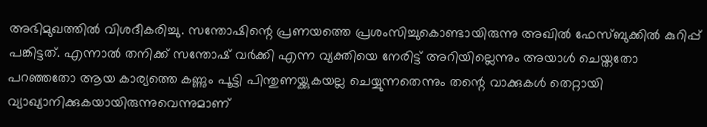അഭിമുഖത്തിൽ വിശദീകരിച്ചു. സന്തോഷിന്റെ പ്രണയത്തെ പ്രശംസിച്ചുകൊണ്ടായിരുന്നു അഖിൽ ഫേസ്ബുക്കിൽ കുറിപ്പ് പങ്കിട്ടത്. എന്നാൽ തനിക്ക് സന്തോഷ് വർക്കി എന്ന വ്യക്തിയെ നേരിട്ട് അറിയില്ലെന്നും അയാൾ ചെയ്തതോ പറഞ്ഞതോ ആയ കാര്യത്തെ കണ്ണും പൂട്ടി പിന്തുണയ്ക്കുകയല്ല ചെയ്യുന്നതെന്നും തന്റെ വാക്കുകൾ തെറ്റായി വ്യാഖ്യാനിക്കുകയായിരുന്നുവെന്നുമാണ്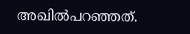അഖിൽപറഞ്ഞത്.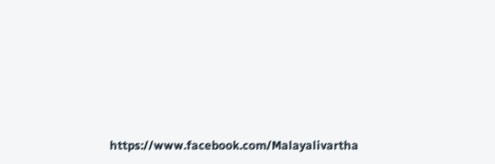https://www.facebook.com/Malayalivartha